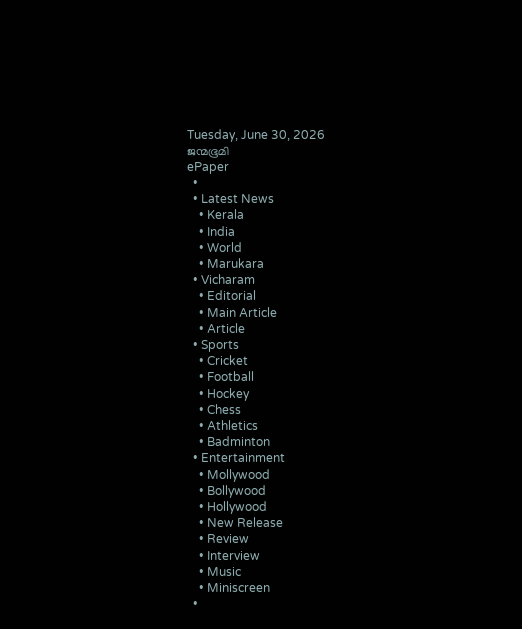Tuesday, June 30, 2026
ജന്മഭൂമി
ePaper
  •
  • Latest News
    • Kerala
    • India
    • World
    • Marukara
  • Vicharam
    • Editorial
    • Main Article
    • Article
  • Sports
    • Cricket
    • Football
    • Hockey
    • Chess
    • Athletics
    • Badminton
  • Entertainment
    • Mollywood
    • Bollywood
    • Hollywood
    • New Release
    • Review
    • Interview
    • Music
    • Miniscreen
  •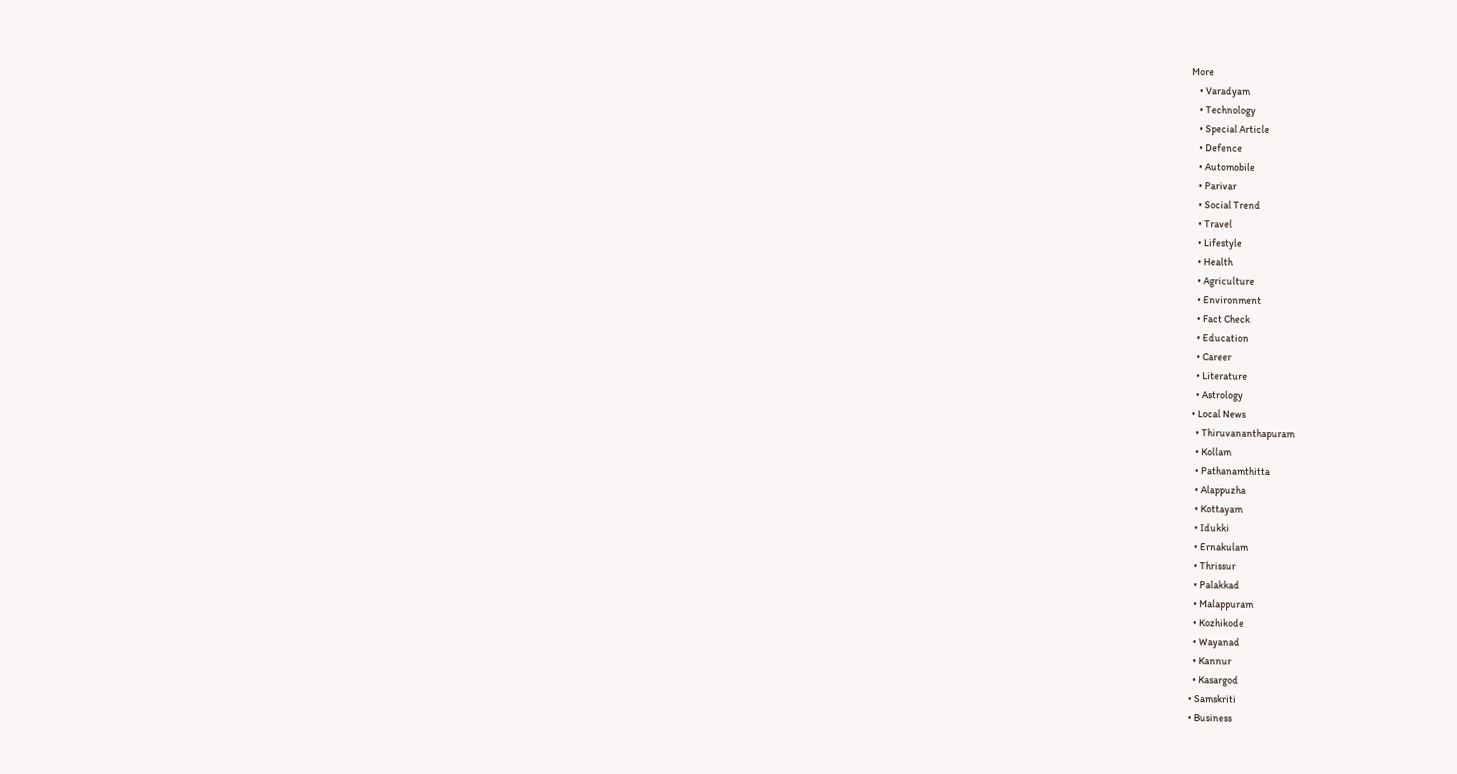More
    • Varadyam
    • Technology
    • Special Article
    • Defence
    • Automobile
    • Parivar
    • Social Trend
    • Travel
    • Lifestyle
    • Health
    • Agriculture
    • Environment
    • Fact Check
    • Education
    • Career
    • Literature
    • Astrology
  • Local News
    • Thiruvananthapuram
    • Kollam
    • Pathanamthitta
    • Alappuzha
    • Kottayam
    • Idukki
    • Ernakulam
    • Thrissur
    • Palakkad
    • Malappuram
    • Kozhikode
    • Wayanad
    • Kannur
    • Kasargod
  • Samskriti
  • Business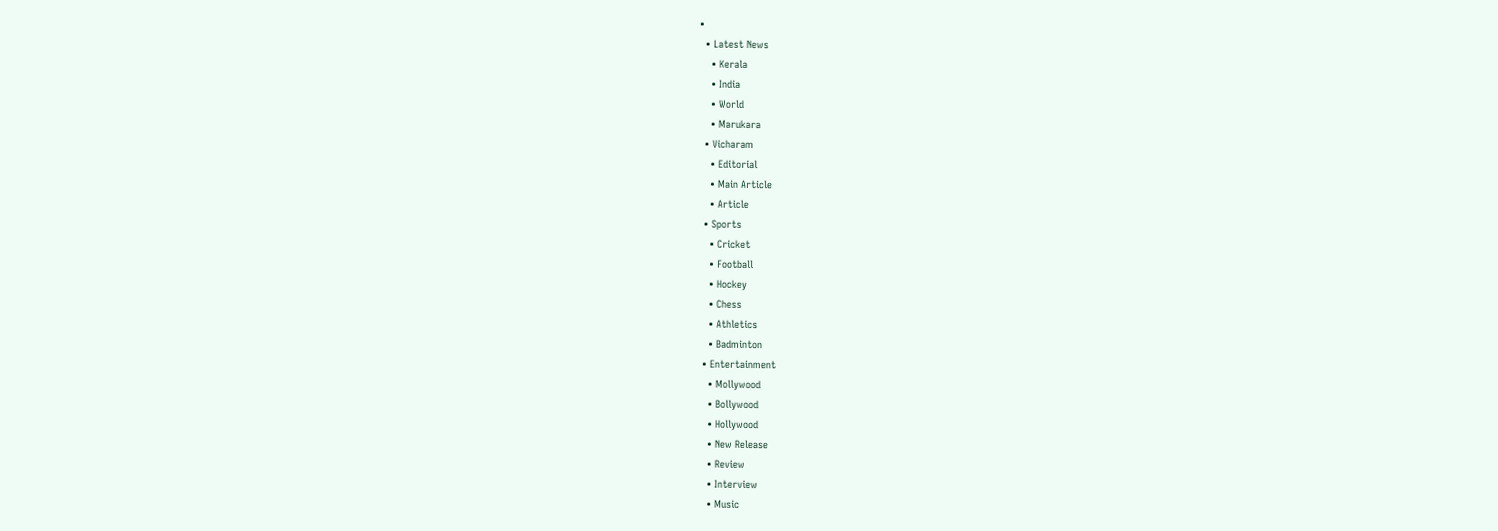•
  • Latest News
    • Kerala
    • India
    • World
    • Marukara
  • Vicharam
    • Editorial
    • Main Article
    • Article
  • Sports
    • Cricket
    • Football
    • Hockey
    • Chess
    • Athletics
    • Badminton
  • Entertainment
    • Mollywood
    • Bollywood
    • Hollywood
    • New Release
    • Review
    • Interview
    • Music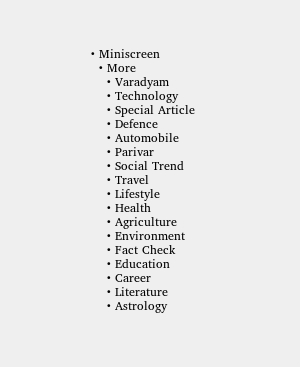• Miniscreen
  • More
    • Varadyam
    • Technology
    • Special Article
    • Defence
    • Automobile
    • Parivar
    • Social Trend
    • Travel
    • Lifestyle
    • Health
    • Agriculture
    • Environment
    • Fact Check
    • Education
    • Career
    • Literature
    • Astrology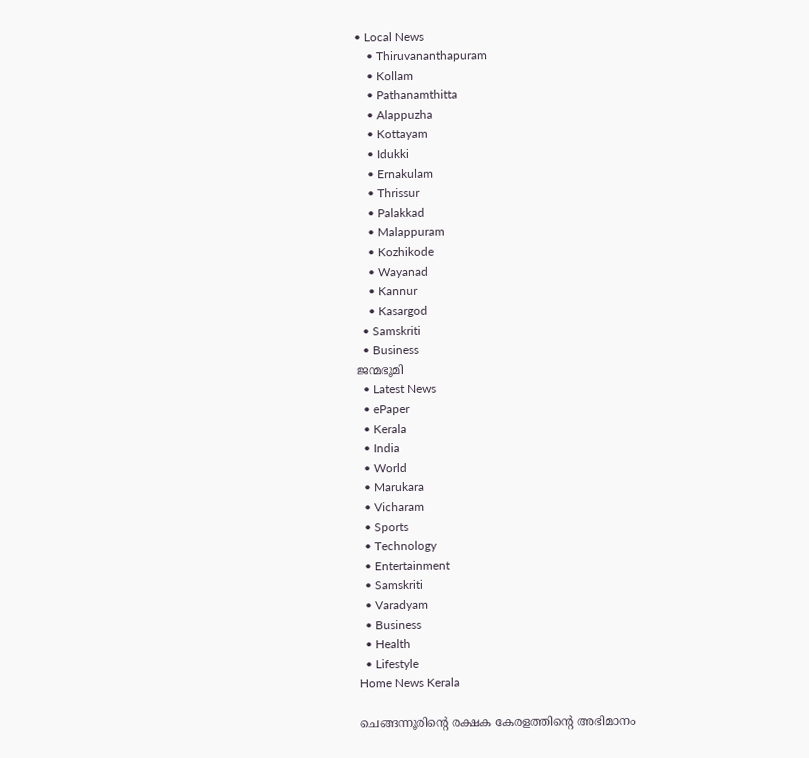• Local News
    • Thiruvananthapuram
    • Kollam
    • Pathanamthitta
    • Alappuzha
    • Kottayam
    • Idukki
    • Ernakulam
    • Thrissur
    • Palakkad
    • Malappuram
    • Kozhikode
    • Wayanad
    • Kannur
    • Kasargod
  • Samskriti
  • Business
ജന്മഭൂമി
  • Latest News
  • ePaper
  • Kerala
  • India
  • World
  • Marukara
  • Vicharam
  • Sports
  • Technology
  • Entertainment
  • Samskriti
  • Varadyam
  • Business
  • Health
  • Lifestyle
Home News Kerala

ചെങ്ങന്നൂരിന്റെ രക്ഷക കേരളത്തിന്റെ അഭിമാനം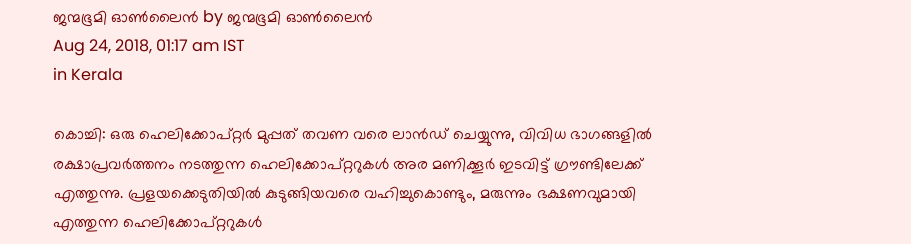ജന്മഭൂമി ഓണ്‍ലൈന്‍ by ജന്മഭൂമി ഓണ്‍ലൈന്‍
Aug 24, 2018, 01:17 am IST
in Kerala

കൊച്ചി: ഒരു ഹെലിക്കോപ്റ്റര്‍ മുപ്പത് തവണ വരെ ലാന്‍ഡ് ചെയ്യുന്നു, വിവിധ ഭാഗങ്ങളില്‍ രക്ഷാപ്രവര്‍ത്തനം നടത്തുന്ന ഹെലിക്കോപ്റ്ററുകള്‍ അര മണിക്കൂര്‍ ഇടവിട്ട് ഗ്രൗണ്ടിലേക്ക് എത്തുന്നു. പ്രളയക്കെടുതിയില്‍ കുടുങ്ങിയവരെ വഹിച്ചുകൊണ്ടും, മരുന്നും ഭക്ഷണവുമായി എത്തുന്ന ഹെലിക്കോപ്റ്ററുകള്‍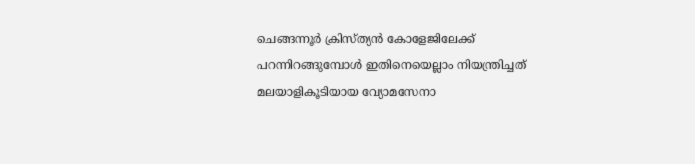ചെങ്ങന്നൂര്‍ ക്രിസ്ത്യന്‍ കോളേജിലേക്ക് പറന്നിറങ്ങുമ്പോള്‍ ഇതിനെയെല്ലാം നിയന്ത്രിച്ചത് മലയാളികൂടിയായ വ്യോമസേനാ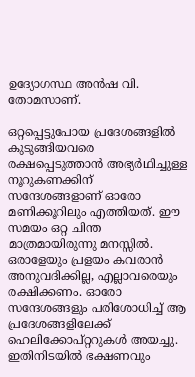ഉദ്യോഗസ്ഥ അന്‍ഷ വി. തോമസാണ്.

ഒറ്റപ്പെട്ടുപോയ പ്രദേശങ്ങളില്‍ കുടുങ്ങിയവരെ രക്ഷപ്പെടുത്താന്‍ അഭ്യര്‍ഥിച്ചുള്ള നൂറുകണക്കിന് സന്ദേശങ്ങളാണ് ഓരോ മണിക്കൂറിലും എത്തിയത്. ഈ സമയം ഒറ്റ ചിന്ത മാത്രമായിരുന്നു മനസ്സില്‍. ഒരാളേയും പ്രളയം കവരാന്‍ അനുവദിക്കില്ല, എല്ലാവരെയും രക്ഷിക്കണം. ഓരോ സന്ദേശങ്ങളും പരിശോധിച്ച് ആ പ്രദേശങ്ങളിലേക്ക് ഹെലിക്കോപ്റ്ററുകള്‍ അയച്ചു. ഇതിനിടയില്‍ ഭക്ഷണവും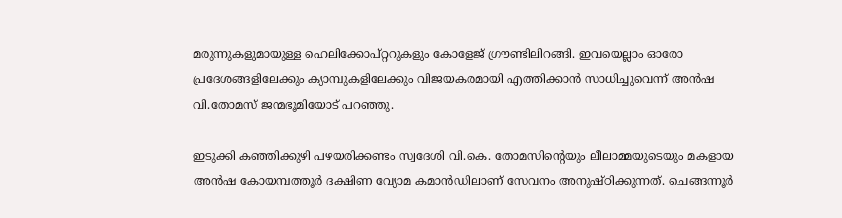മരുന്നുകളുമായുള്ള ഹെലിക്കോപ്റ്ററുകളും കോളേജ് ഗ്രൗണ്ടിലിറങ്ങി. ഇവയെല്ലാം ഓരോ പ്രദേശങ്ങളിലേക്കും ക്യാമ്പുകളിലേക്കും വിജയകരമായി എത്തിക്കാന്‍ സാധിച്ചുവെന്ന് അന്‍ഷ വി.തോമസ് ജന്മഭൂമിയോട് പറഞ്ഞു.

ഇടുക്കി കഞ്ഞിക്കുഴി പഴയരിക്കണ്ടം സ്വദേശി വി.കെ. തോമസിന്റെയും ലീലാമ്മയുടെയും മകളായ അന്‍ഷ കോയമ്പത്തൂര്‍ ദക്ഷിണ വ്യോമ കമാന്‍ഡിലാണ് സേവനം അനുഷ്ഠിക്കുന്നത്. ചെങ്ങന്നൂര്‍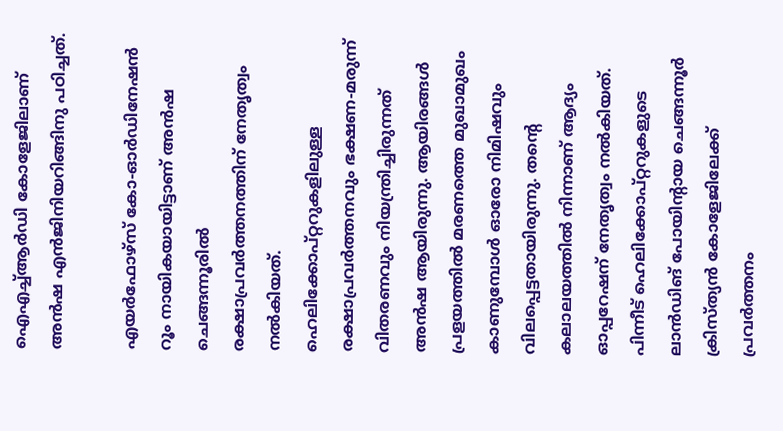ഐഎച്ച്ആര്‍ഡി കോളേജിലാണ് അന്‍ഷ എന്‍ജിനിയറിങ്ങിനു പഠിച്ചത്.

എയര്‍ഫോഴ്‌സ് കോ-ഓര്‍ഡിനേഷന്‍ റൂം നായികയായിട്ടാണ് അന്‍ഷ ചെങ്ങന്നൂരില്‍ രക്ഷാപ്രവര്‍ത്തനത്തിന് നേതൃത്വം നല്‍കിയത്. ഹെലിക്കോപ്റ്ററുകളിലുള്ള രക്ഷാപ്രവര്‍ത്തനവും ഭക്ഷണ-മരുന്ന് വിതരണവും നിയന്ത്രിച്ചിരുന്നത് അന്‍ഷ ആയിരുന്നു. ആയിരങ്ങള്‍ പ്രളയത്തില്‍ മരണത്തെ മുഖാമുഖം കാണുമ്പോള്‍ ഓരോ നിമിഷവും വിലപ്പെട്ടതായിരുന്നു. തന്റെ കലാലയത്തില്‍ നിന്നാണ് ആദ്യം ഓപ്പറേഷന് നേതൃത്വം നല്‍കിയത്. പിന്നീട് ഹെലിക്കോപ്റ്ററുകളുടെ ലാന്‍ഡിങ് പോയിന്റായ ചെങ്ങന്നൂര്‍ ക്രിസ്ത്യന്‍ കോളേജിലേക്ക് പ്രവര്‍ത്തനം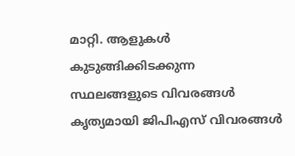മാറ്റി. ആളുകള്‍ കുടുങ്ങിക്കിടക്കുന്ന സ്ഥലങ്ങളുടെ വിവരങ്ങള്‍ കൃത്യമായി ജിപിഎസ് വിവരങ്ങള്‍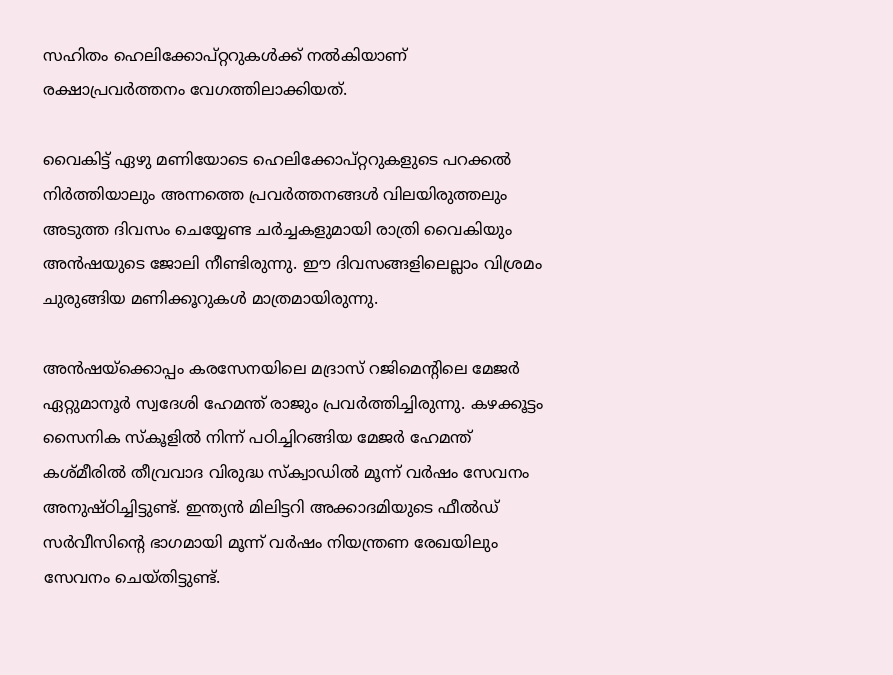സഹിതം ഹെലിക്കോപ്റ്ററുകള്‍ക്ക് നല്‍കിയാണ് രക്ഷാപ്രവര്‍ത്തനം വേഗത്തിലാക്കിയത്.

വൈകിട്ട് ഏഴു മണിയോടെ ഹെലിക്കോപ്റ്ററുകളുടെ പറക്കല്‍ നിര്‍ത്തിയാലും അന്നത്തെ പ്രവര്‍ത്തനങ്ങള്‍ വിലയിരുത്തലും അടുത്ത ദിവസം ചെയ്യേണ്ട ചര്‍ച്ചകളുമായി രാത്രി വൈകിയും അന്‍ഷയുടെ ജോലി നീണ്ടിരുന്നു. ഈ ദിവസങ്ങളിലെല്ലാം വിശ്രമം ചുരുങ്ങിയ മണിക്കൂറുകള്‍ മാത്രമായിരുന്നു.

അന്‍ഷയ്‌ക്കൊപ്പം കരസേനയിലെ മദ്രാസ് റജിമെന്റിലെ മേജര്‍ ഏറ്റുമാനൂര്‍ സ്വദേശി ഹേമന്ത് രാജും പ്രവര്‍ത്തിച്ചിരുന്നു. കഴക്കൂട്ടം സൈനിക സ്‌കൂളില്‍ നിന്ന് പഠിച്ചിറങ്ങിയ മേജര്‍ ഹേമന്ത് കശ്മീരില്‍ തീവ്രവാദ വിരുദ്ധ സ്‌ക്വാഡില്‍ മൂന്ന് വര്‍ഷം സേവനം അനുഷ്ഠിച്ചിട്ടുണ്ട്. ഇന്ത്യന്‍ മിലിട്ടറി അക്കാദമിയുടെ ഫീല്‍ഡ് സര്‍വീസിന്റെ ഭാഗമായി മൂന്ന് വര്‍ഷം നിയന്ത്രണ രേഖയിലും സേവനം ചെയ്തിട്ടുണ്ട്.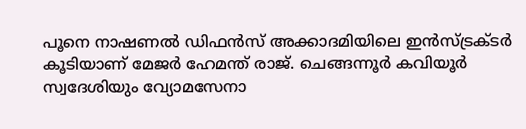പൂനെ നാഷണല്‍ ഡിഫന്‍സ് അക്കാദമിയിലെ ഇന്‍സ്ട്രക്ടര്‍ കൂടിയാണ് മേജര്‍ ഹേമന്ത് രാജ്. ചെങ്ങന്നൂര്‍ കവിയൂര്‍ സ്വദേശിയും വ്യോമസേനാ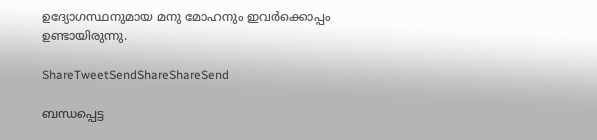ഉദ്യോഗസ്ഥനുമായ മനു മോഹനും ഇവര്‍ക്കൊപ്പം ഉണ്ടായിരുന്നു.

ShareTweetSendShareShareSend

ബന്ധപ്പെട്ട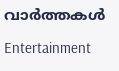വാര്‍ത്തകള്‍

Entertainment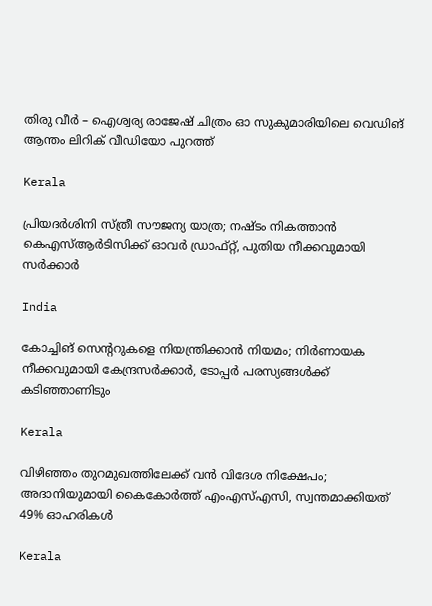തിരു വീർ – ഐശ്വര്യ രാജേഷ് ചിത്രം ഓ സുകുമാരിയിലെ വെഡിങ് ആന്തം ലിറിക് വീഡിയോ പുറത്ത്

Kerala

പ്രിയദ‌ർശിനി സ്ത്രീ സൗജന്യ യാത്ര; നഷ്ടം നികത്താൻ കെഎസ്ആർടിസിക്ക് ഓവർ ഡ്രാഫ്റ്റ്, പുതിയ നീക്കവുമായി സർക്കാർ

India

കോച്ചിങ് സെൻ്ററുകളെ നിയന്ത്രിക്കാൻ നിയമം; നിർണായക നീക്കവുമായി കേന്ദ്രസർക്കാർ, ടോപ്പർ പരസ്യങ്ങൾക്ക് കടിഞ്ഞാണിടും

Kerala

വിഴിഞ്ഞം തുറമുഖത്തിലേക്ക് വൻ വിദേശ നിക്ഷേപം; അദാനിയുമായി കൈകോർത്ത് എംഎസ്എസി, സ്വന്തമാക്കിയത് 49% ഓഹരികൾ

Kerala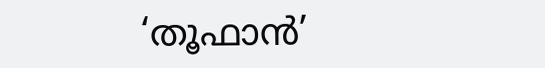‘തൂഫാന്‍’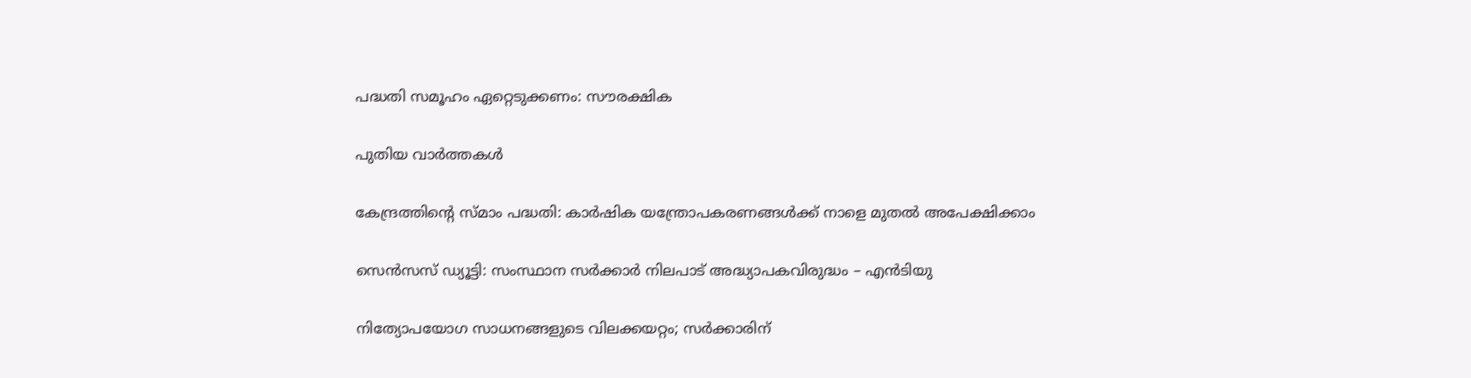പദ്ധതി സമൂഹം ഏറ്റെടുക്കണം: സൗരക്ഷിക

പുതിയ വാര്‍ത്തകള്‍

കേന്ദ്രത്തിന്റെ സ്മാം പദ്ധതി: കാര്‍ഷിക യന്ത്രോപകരണങ്ങള്‍ക്ക് നാളെ മുതല്‍ അപേക്ഷിക്കാം

സെന്‍സസ് ഡ്യൂട്ടി: സംസ്ഥാന സര്‍ക്കാര്‍ നിലപാട് അദ്ധ്യാപകവിരുദ്ധം – എന്‍ടിയു

നിത്യോപയോഗ സാധനങ്ങളുടെ വിലക്കയറ്റം; സര്‍ക്കാരിന്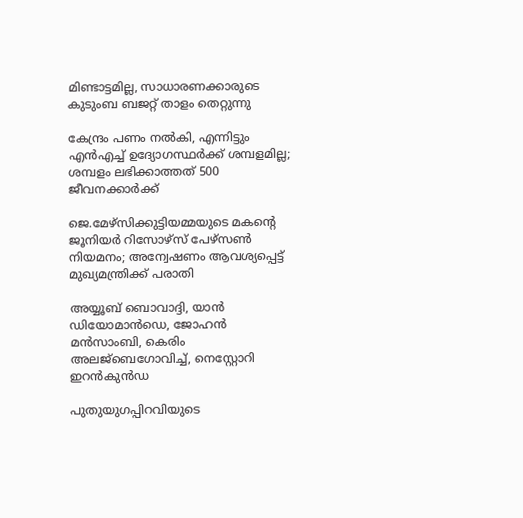മിണ്ടാട്ടമില്ല, സാധാരണക്കാരുടെ കുടുംബ ബജറ്റ് താളം തെറ്റുന്നു

കേന്ദ്രം പണം നല്‍കി, എന്നിട്ടും എന്‍എച്ച് ഉദ്യോഗസ്ഥര്‍ക്ക് ശമ്പളമില്ല; ശമ്പളം ലഭിക്കാത്തത് 500 ജീവനക്കാര്‍ക്ക്

ജെ.മേഴ്‌സിക്കുട്ടിയമ്മയുടെ മകന്റെ ജൂനിയർ റിസോഴ്‌സ് പേഴ്‌സൺ നിയമനം; അന്വേഷണം ആവശ്യപ്പെട്ട് മുഖ്യമന്ത്രിക്ക് പരാതി

അയ്യൂബ് ബൊവാദ്ദി, യാന്‍ ഡിയോമാന്‍ഡെ, ജോഹന്‍ മന്‍സാംബി, കെരിം അലജ്ബെഗോവിച്ച്, നെസ്റ്റോറി ഇറന്‍കുന്‍ഡ

പുതുയുഗപ്പിറവിയുടെ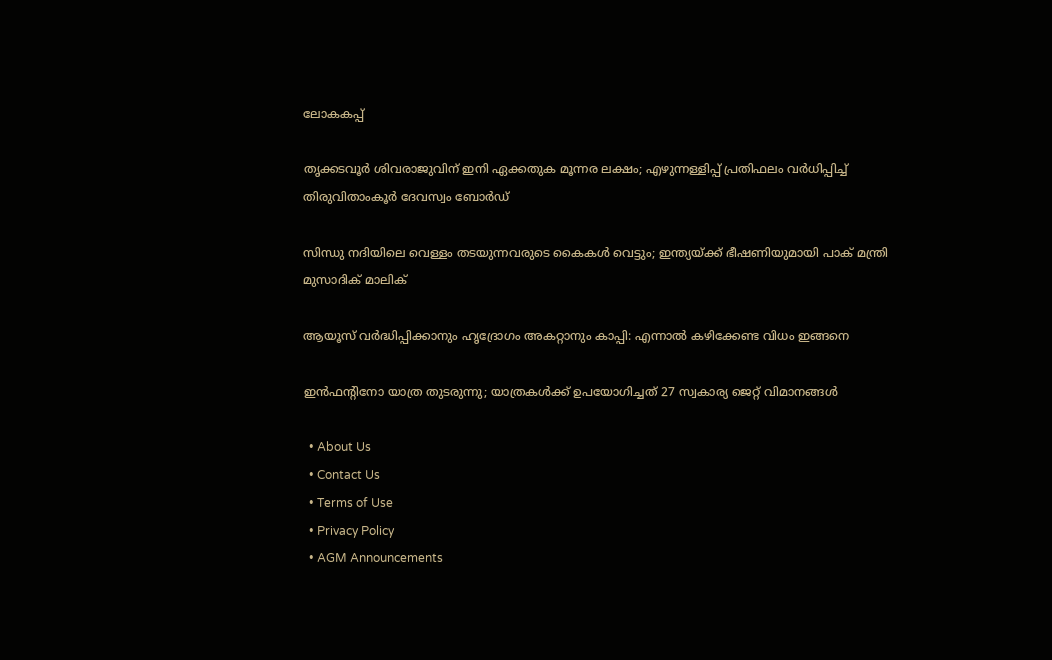ലോകകപ്പ്

തൃക്കടവൂര്‍ ശിവരാജുവിന് ഇനി ഏക്കതുക മൂന്നര ലക്ഷം; എഴുന്നള്ളിപ്പ് പ്രതിഫലം വര്‍ധിപ്പിച്ച് തിരുവിതാംകൂര്‍ ദേവസ്വം ബോര്‍ഡ്

സിന്ധു നദിയിലെ വെള്ളം തടയുന്നവരുടെ കൈകൾ വെട്ടും; ഇന്ത്യയ്‌ക്ക് ഭീഷണിയുമായി പാക് മന്ത്രി മുസാദിക് മാലിക്

ആയൂസ്‌ വർദ്ധിപ്പിക്കാനും ഹൃദ്രോഗം അകറ്റാനും കാപ്പി: എന്നാൽ കഴിക്കേണ്ട വിധം ഇങ്ങനെ

ഇന്‍ഫന്റിനോ യാത്ര തുടരുന്നു; യാത്രകള്‍ക്ക് ഉപയോഗിച്ചത് 27 സ്വകാര്യ ജെറ്റ് വിമാനങ്ങള്‍

  • About Us
  • Contact Us
  • Terms of Use
  • Privacy Policy
  • AGM Announcements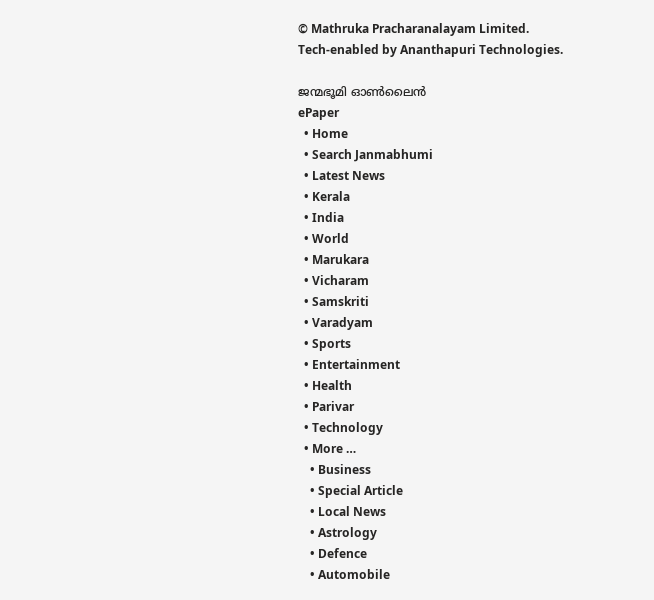© Mathruka Pracharanalayam Limited.
Tech-enabled by Ananthapuri Technologies.

ജന്മഭൂമി ഓണ്‍ലൈന്‍
ePaper
  • Home
  • Search Janmabhumi
  • Latest News
  • Kerala
  • India
  • World
  • Marukara
  • Vicharam
  • Samskriti
  • Varadyam
  • Sports
  • Entertainment
  • Health
  • Parivar
  • Technology
  • More …
    • Business
    • Special Article
    • Local News
    • Astrology
    • Defence
    • Automobile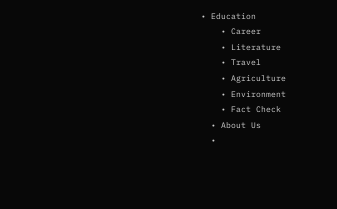• Education
    • Career
    • Literature
    • Travel
    • Agriculture
    • Environment
    • Fact Check
  • About Us
  •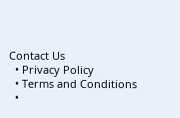Contact Us
  • Privacy Policy
  • Terms and Conditions
  •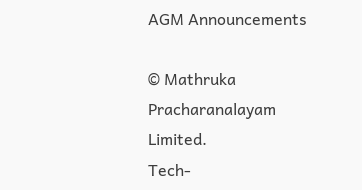AGM Announcements

© Mathruka Pracharanalayam Limited.
Tech-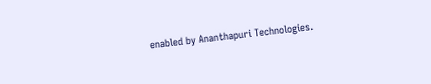enabled by Ananthapuri Technologies.